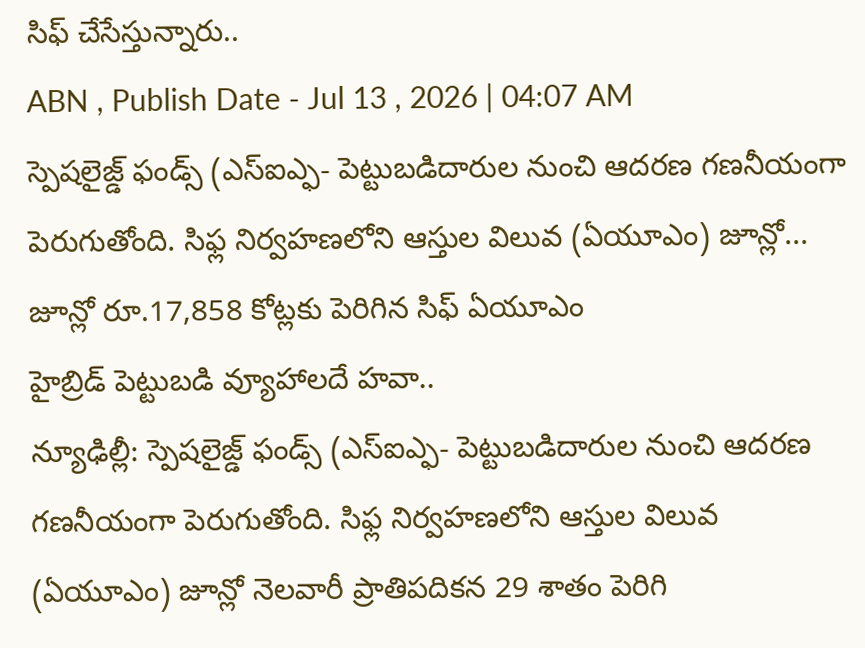సిఫ్ చేసేస్తున్నారు..
ABN , Publish Date - Jul 13 , 2026 | 04:07 AM
స్పెషలైజ్డ్ ఫండ్స్ (ఎస్ఐఎ్ఫ- పెట్టుబడిదారుల నుంచి ఆదరణ గణనీయంగా పెరుగుతోంది. సిఫ్ల నిర్వహణలోని ఆస్తుల విలువ (ఏయూఎం) జూన్లో...
జూన్లో రూ.17,858 కోట్లకు పెరిగిన సిఫ్ ఏయూఎం
హైబ్రిడ్ పెట్టుబడి వ్యూహాలదే హవా..
న్యూఢిల్లీ: స్పెషలైజ్డ్ ఫండ్స్ (ఎస్ఐఎ్ఫ- పెట్టుబడిదారుల నుంచి ఆదరణ గణనీయంగా పెరుగుతోంది. సిఫ్ల నిర్వహణలోని ఆస్తుల విలువ (ఏయూఎం) జూన్లో నెలవారీ ప్రాతిపదికన 29 శాతం పెరిగి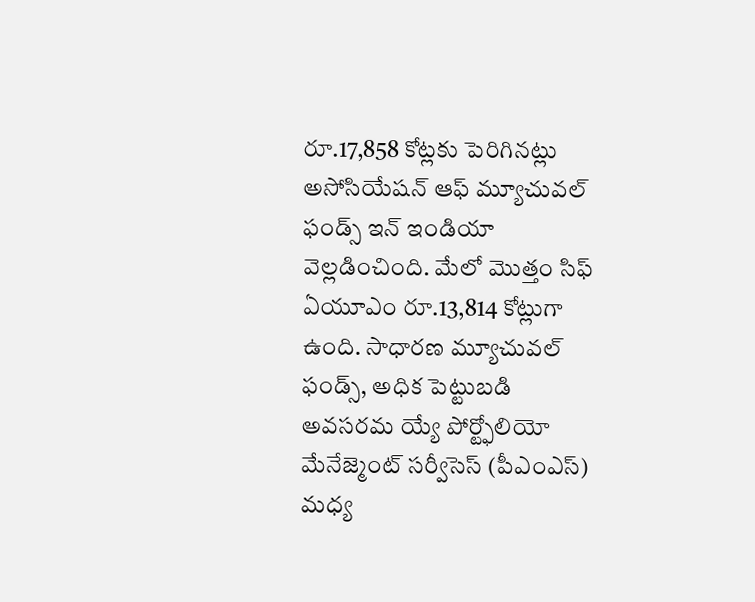రూ.17,858 కోట్లకు పెరిగినట్లు అసోసియేషన్ ఆఫ్ మ్యూచువల్ ఫండ్స్ ఇన్ ఇండియా వెల్లడించింది. మేలో మొత్తం సిఫ్ ఏయూఎం రూ.13,814 కోట్లుగా ఉంది. సాధారణ మ్యూచువల్ ఫండ్స్, అధిక పెట్టుబడి అవసరమ య్యే పోర్ట్ఫోలియో మేనేజ్మెంట్ సర్వీసెస్ (పీఎంఎస్) మధ్య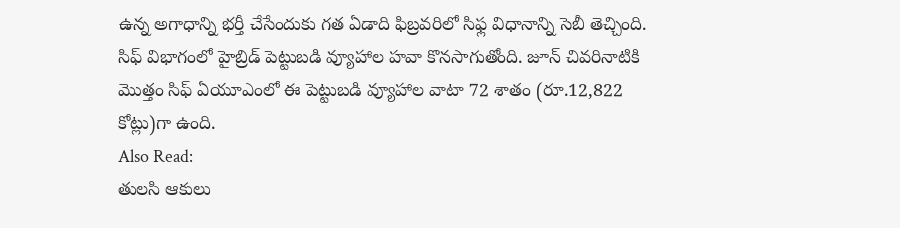ఉన్న అగాధాన్ని భర్తీ చేసేందుకు గత ఏడాది ఫిబ్రవరిలో సిఫ్ల విధానాన్ని సెబీ తెచ్చింది. సిఫ్ విభాగంలో హైబ్రిడ్ పెట్టుబడి వ్యూహాల హవా కొనసాగుతోంది. జూన్ చివరినాటికి మొత్తం సిఫ్ ఏయూఎంలో ఈ పెట్టుబడి వ్యూహాల వాటా 72 శాతం (రూ.12,822 కోట్లు)గా ఉంది.
Also Read:
తులసి ఆకులు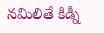నమిలితే కిడ్నీ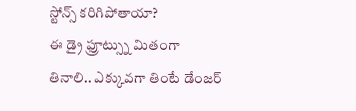స్టోన్స్ కరిగిపోతాయా?
ఈ డ్రై ఫ్రూట్స్ను మితంగా తినాలి.. ఎక్కువగా తింటే డేంజర్